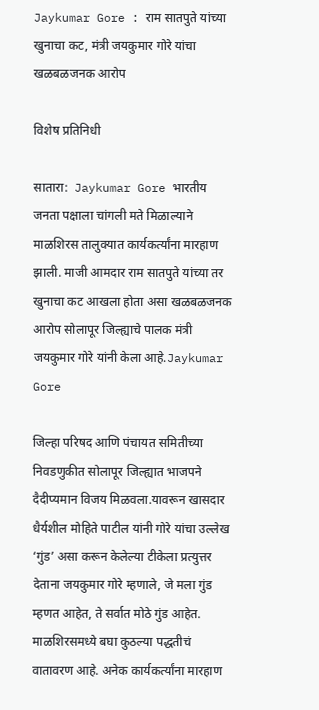Jaykumar Gore : राम सातपुते यांच्या खुनाचा कट, मंत्री जयकुमार गोरे यांचा खळबळजनक आरोप

विशेष प्रतिनिधी

सातारा:  Jaykumar Gore भारतीय जनता पक्षाला चांगली मते मिळाल्याने माळशिरस तालुक्यात कार्यकर्त्यांना मारहाण झाली. माजी आमदार राम सातपुते यांच्या तर खुनाचा कट आखला होता असा खळबळजनक आरोप सोलापूर जिल्ह्याचे पालक मंत्री जयकुमार गोरे यांनी केला आहे.Jaykumar Gore

जिल्हा परिषद आणि पंचायत समितीच्या निवडणुकीत सोलापूर जिल्ह्यात भाजपने दैदीप्यमान विजय मिळवला.यावरून खासदार धैर्यशील मोहिते पाटील यांनी गोरे यांचा उल्लेख ‘गुंड’ असा करून केलेल्या टीकेला प्रत्युत्तर देताना जयकुमार गोरे म्हणाले, जे मला गुंड म्हणत आहेत, ते सर्वात मोठे गुंड आहेत. माळशिरसमध्ये बघा कुठल्या पद्धतीचं वातावरण आहे. अनेक कार्यकर्त्यांना मारहाण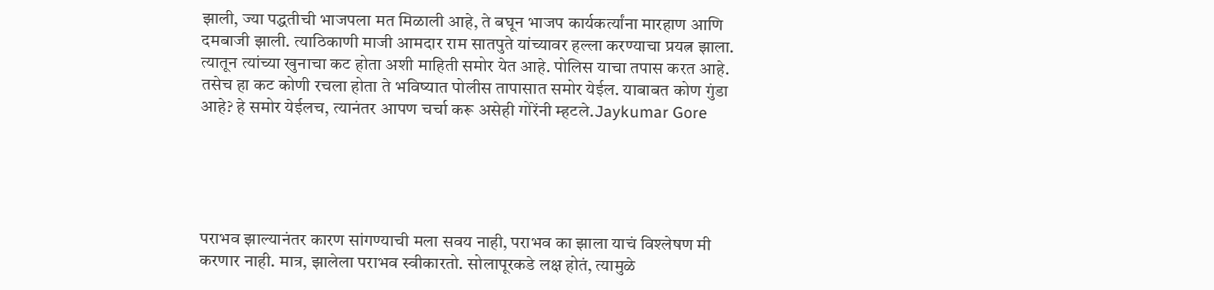झाली, ज्या पद्धतीची भाजपला मत मिळाली आहे, ते बघून भाजप कार्यकर्त्यांना मारहाण आणि दमबाजी झाली. त्याठिकाणी माजी आमदार राम सातपुते यांच्यावर हल्ला करण्याचा प्रयत्न झाला. त्यातून त्यांच्या खुनाचा कट होता अशी माहिती समोर येत आहे. पोलिस याचा तपास करत आहे. तसेच हा कट कोणी रचला होता ते भविष्यात पोलीस तापासात समोर येईल. याबाबत कोण गुंडा आहे? हे समोर येईलच, त्यानंतर आपण चर्चा करू असेही गोरेंनी म्हटले.Jaykumar Gore





पराभव झाल्यानंतर कारण सांगण्याची मला सवय नाही, पराभव का झाला याचं विश्लेषण मी करणार नाही. मात्र, झालेला पराभव स्वीकारतो. सोलापूरकडे लक्ष होतं, त्यामुळे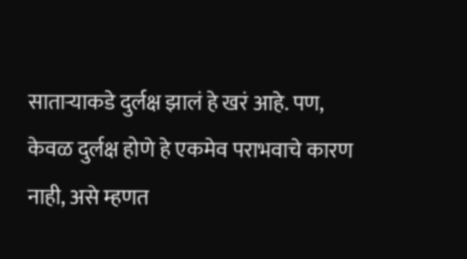साताऱ्याकडे दुर्लक्ष झालं हे खरं आहे. पण, केवळ दुर्लक्ष होणे हे एकमेव पराभवाचे कारण नाही, असे म्हणत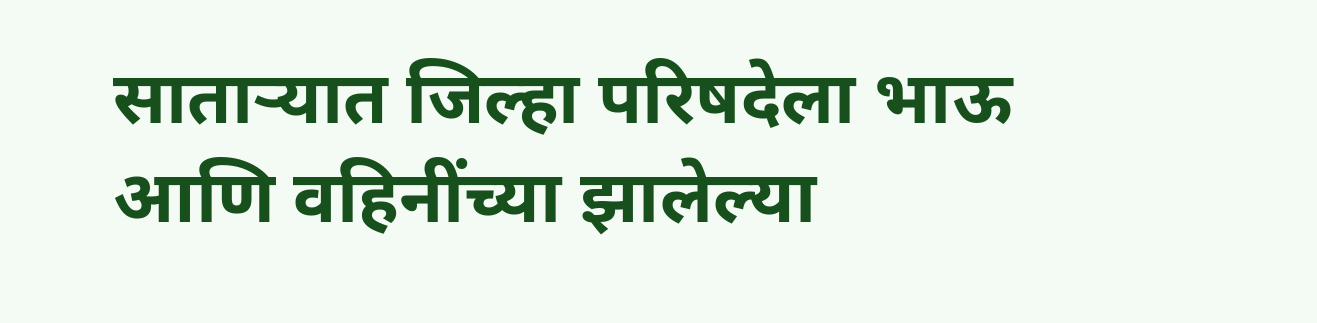साताऱ्यात जिल्हा परिषदेला भाऊ आणि वहिनींच्या झालेल्या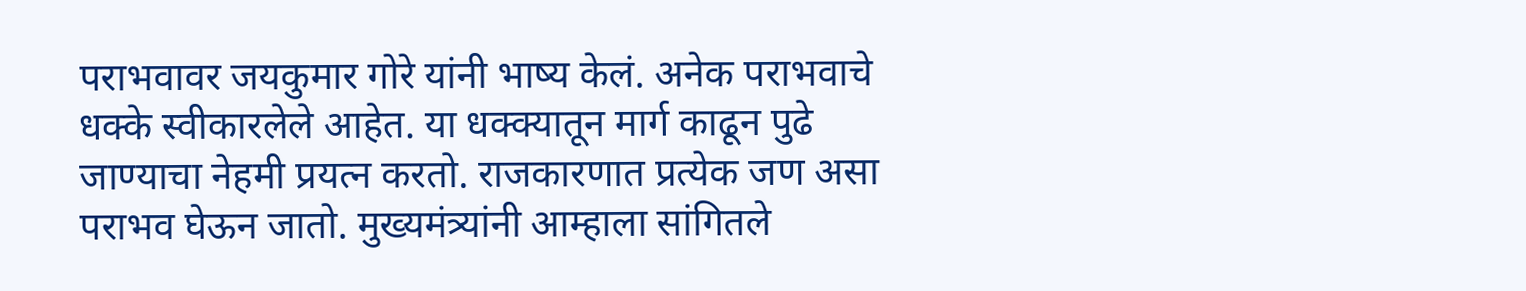पराभवावर जयकुमार गोरे यांनी भाष्य केलं. अनेक पराभवाचे धक्के स्वीकारलेले आहेत. या धक्क्यातून मार्ग काढून पुढे जाण्याचा नेहमी प्रयत्न करतो. राजकारणात प्रत्येक जण असा पराभव घेऊन जातो. मुख्यमंत्र्यांनी आम्हाला सांगितले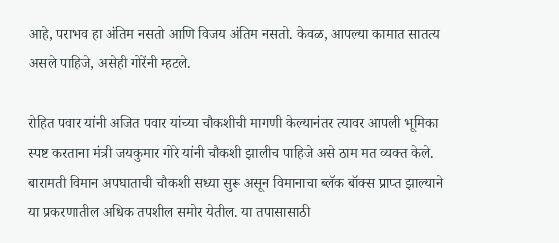आहे, पराभव हा अंतिम नसतो आणि विजय अंतिम नसतो. केवळ, आपल्या कामात सातत्य असले पाहिजे, असेही गोरेंनी म्हटले.

रोहित पवार यांनी अजित पवार यांच्या चौकशीची मागणी केल्यानंतर त्यावर आपली भूमिका स्पष्ट करताना मंत्री जयकुमार गोरे यांनी चौकशी झालीच पाहिजे असे ठाम मत व्यक्त केले. बारामती विमान अपघाताची चौकशी सध्या सुरू असून विमानाचा ब्लॅक बॉक्स प्राप्त झाल्याने या प्रकरणातील अधिक तपशील समोर येतील. या तपासासाठी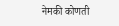नेमकी कोणती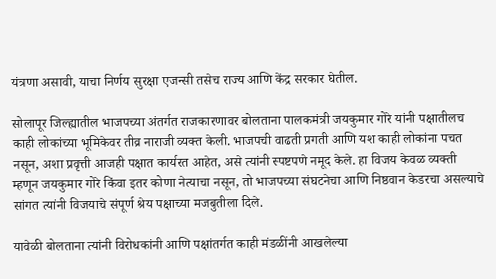यंत्रणा असावी, याचा निर्णय सुरक्षा एजन्सी तसेच राज्य आणि केंद्र सरकार घेतील.

सोलापूर जिल्ह्यातील भाजपच्या अंतर्गत राजकारणावर बोलताना पालकमंत्री जयकुमार गोरे यांनी पक्षातीलच काही लोकांच्या भूमिकेवर तीव्र नाराजी व्यक्त केली. भाजपची वाढती प्रगती आणि यश काही लोकांना पचत नसून, अशा प्रवृत्ती आजही पक्षात कार्यरत आहेत, असे त्यांनी स्पष्टपणे नमूद केले. हा विजय केवळ व्यक्ती म्हणून जयकुमार गोरे किंवा इतर कोणा नेत्याचा नसून, तो भाजपच्या संघटनेचा आणि निष्ठवान केडरचा असल्याचे सांगत त्यांनी विजयाचे संपूर्ण श्रेय पक्षाच्या मजबुतीला दिले.

यावेळी बोलताना त्यांनी विरोधकांनी आणि पक्षांतर्गत काही मंडळींनी आखलेल्या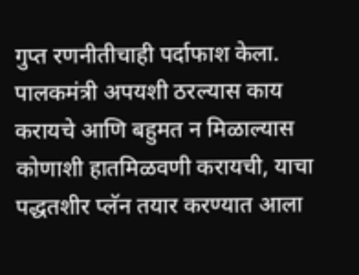गुप्त रणनीतीचाही पर्दाफाश केला. पालकमंत्री अपयशी ठरल्यास काय करायचे आणि बहुमत न मिळाल्यास कोणाशी हातमिळवणी करायची, याचा पद्धतशीर प्लॅन तयार करण्यात आला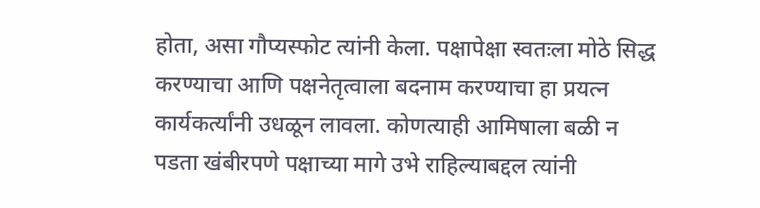होता, असा गौप्यस्फोट त्यांनी केला. पक्षापेक्षा स्वतःला मोठे सिद्ध करण्याचा आणि पक्षनेतृत्वाला बदनाम करण्याचा हा प्रयत्न कार्यकर्त्यांनी उधळून लावला. कोणत्याही आमिषाला बळी न पडता खंबीरपणे पक्षाच्या मागे उभे राहिल्याबद्दल त्यांनी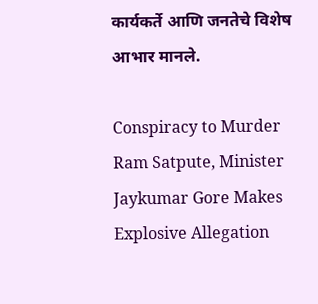कार्यकर्ते आणि जनतेचे विशेष आभार मानले.

Conspiracy to Murder Ram Satpute, Minister Jaykumar Gore Makes Explosive Allegation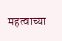महत्वाच्या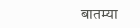बातम्या